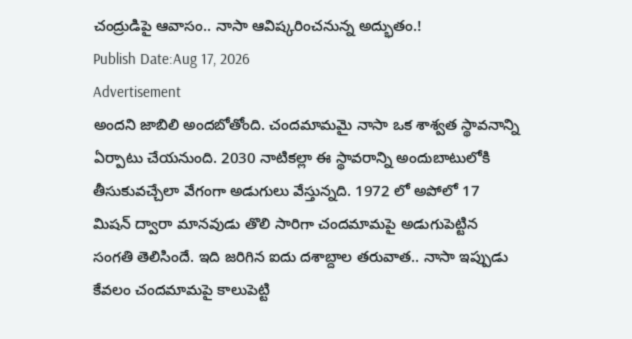చంద్రుడిపై ఆవాసం.. నాసా ఆవిష్కరించనున్న అద్భుతం.!
Publish Date:Aug 17, 2026
Advertisement
అందని జాబిలి అందబోతోంది. చందమామమై నాసా ఒక శాశ్వత స్థావనాన్ని ఏర్పాటు చేయనుంది. 2030 నాటికల్లా ఈ స్థావరాన్ని అందుబాటులోకి తీసుకువచ్చేలా వేగంగా అడుగులు వేస్తున్నది. 1972 లో అపోలో 17 మిషన్ ద్వారా మానవుడు తొలి సారిగా చందమామపై అడుగుపెట్టిన సంగతి తెలిసిందే. ఇది జరిగిన ఐదు దశాబ్దాల తరువాత.. నాసా ఇప్పుడు కేవలం చందమామపై కాలుపెట్టి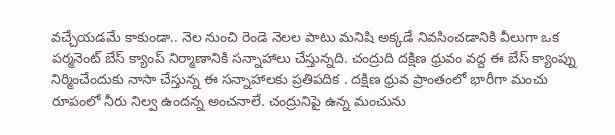వచ్చేయడమే కాకుండా.. నెల నుంచి రెండె నెలల పాటు మనిషి అక్కడే నివసించడానికి వీలుగా ఒక పర్మనెంట్ బేస్ క్యాంప్ నిర్మాణానికి సన్నాహాలు చేస్తున్నది. చంద్రుది దక్షిణ ధ్రువం వద్ద ఈ బేస్ క్యాంప్ను నిర్మించేందుకు నాసా చేస్తున్న ఈ సన్నాహాలకు ప్రతిపదిక . దక్షిణ ధ్రువ ప్రాంతంలో భారీగా మంచు రూపంలో నీరు నిల్వ ఉందన్న అంచనాలే. చంద్రునిపై ఉన్న మంచును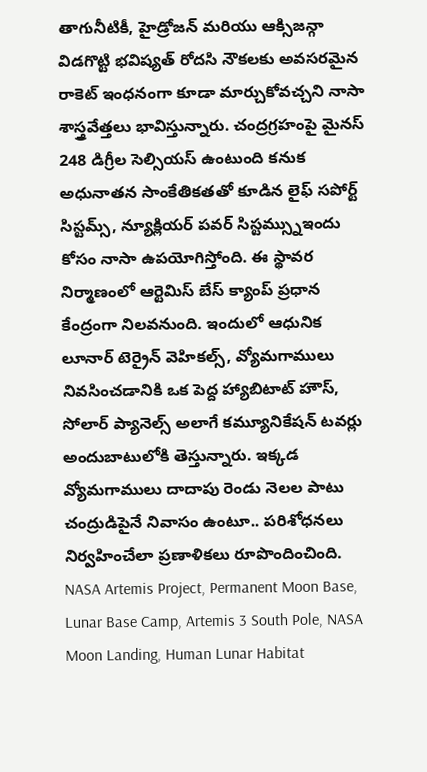తాగునీటికీ, హైడ్రోజన్ మరియు ఆక్సిజన్గా విడగొట్టి భవిష్యత్ రోదసి నౌకలకు అవసరమైన రాకెట్ ఇంధనంగా కూడా మార్చుకోవచ్చని నాసా శాస్త్రవేత్తలు భావిస్తున్నారు. చంద్రగ్రహంపై మైనస్ 248 డిగ్రీల సెల్సియస్ ఉంటుంది కనుక అధునాతన సాంకేతికతతో కూడిన లైఫ్ సపోర్ట్ సిస్టమ్స్, న్యూక్లియర్ పవర్ సిస్టమ్స్నుఇందు కోసం నాసా ఉపయోగిస్తోంది. ఈ స్థావర నిర్మాణంలో ఆర్టెమిస్ బేస్ క్యాంప్ ప్రధాన కేంద్రంగా నిలవనుంది. ఇందులో ఆధునిక లూనార్ టెర్రైన్ వెహికల్స్, వ్యోమగాములు నివసించడానికి ఒక పెద్ద హ్యాబిటాట్ హౌస్, సోలార్ ప్యానెల్స్ అలాగే కమ్యూనికేషన్ టవర్లు అందుబాటులోకి తెస్తున్నారు. ఇక్కడ వ్యోమగాములు దాదాపు రెండు నెలల పాటు చంద్రుడిపైనే నివాసం ఉంటూ.. పరిశోధనలు నిర్వహించేలా ప్రణాళికలు రూపొందించింది. NASA Artemis Project, Permanent Moon Base, Lunar Base Camp, Artemis 3 South Pole, NASA Moon Landing, Human Lunar Habitat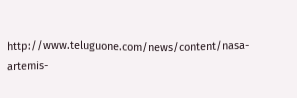http://www.teluguone.com/news/content/nasa-artemis-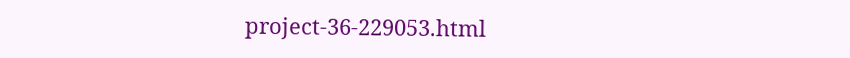project-36-229053.html